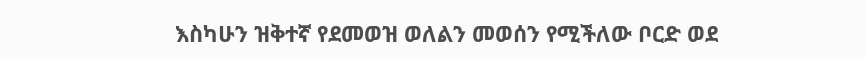እስካሁን ዝቅተኛ የደመወዝ ወለልን መወሰን የሚችለው ቦርድ ወደ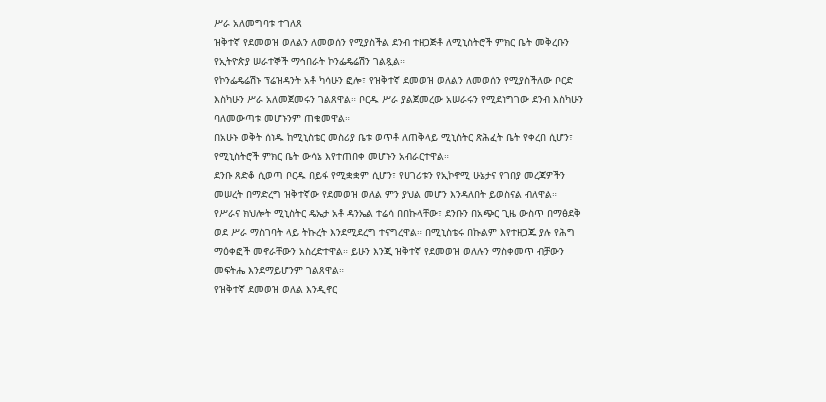ሥራ አለመግባቱ ተገለጸ
ዝቅተኛ የደመወዝ ወለልን ለመወሰን የሚያስችል ደንብ ተዘጋጅቶ ለሚኒስትሮች ምክር ቤት መቅረቡን የኢትዮጵያ ሠራተኞች ማኅበራት ኮንፌዴሬሽን ገልጿል።
የኮንፌዴሬሽኑ ፕሬዝዳንት አቶ ካሳሁን ፎሎ፣ የዝቅተኛ ደመወዝ ወለልን ለመወሰን የሚያስችለው ቦርድ እስካሁን ሥራ አለመጀመሩን ገልጸዋል። ቦርዱ ሥራ ያልጀመረው አሠራሩን የሚደነግገው ደንብ እስካሁን ባለመውጣቱ መሆኑንም ጠቁመዋል።
በአሁኑ ወቅት ሰነዱ ከሚኒስቴር መስሪያ ቤቱ ወጥቶ ለጠቅላይ ሚኒስትር ጽሕፈት ቤት የቀረበ ሲሆን፣ የሚኒስትሮች ምክር ቤት ውሳኔ እየተጠበቀ መሆኑን አብራርተዋል።
ደንቡ ጸድቆ ሲወጣ ቦርዱ በይፋ የሚቋቋም ሲሆን፣ የሀገሪቱን የኢኮኖሚ ሁኔታና የገበያ መረጃዎችን መሠረት በማድረግ ዝቅተኛው የደመወዝ ወለል ምን ያህል መሆን እንዳለበት ይወስናል ብለዋል።
የሥራና ክህሎት ሚኒስትር ዴኤታ አቶ ዳንኤል ተሬሳ በበኩላቸው፣ ደንቡን በአጭር ጊዜ ውስጥ በማፅደቅ ወደ ሥራ ማስገባት ላይ ትኩረት እንደሚደረግ ተናግረዋል። በሚኒስቴሩ በኩልም እየተዘጋጁ ያሉ የሕግ ማዕቀፎች መኖራቸውን አስረድተዋል። ይሁን እንጂ ዝቅተኛ የደመወዝ ወለሉን ማስቀመጥ ብቻውን መፍትሔ እንደማይሆንም ገልጸዋል።
የዝቅተኛ ደመወዝ ወለል እንዲኖር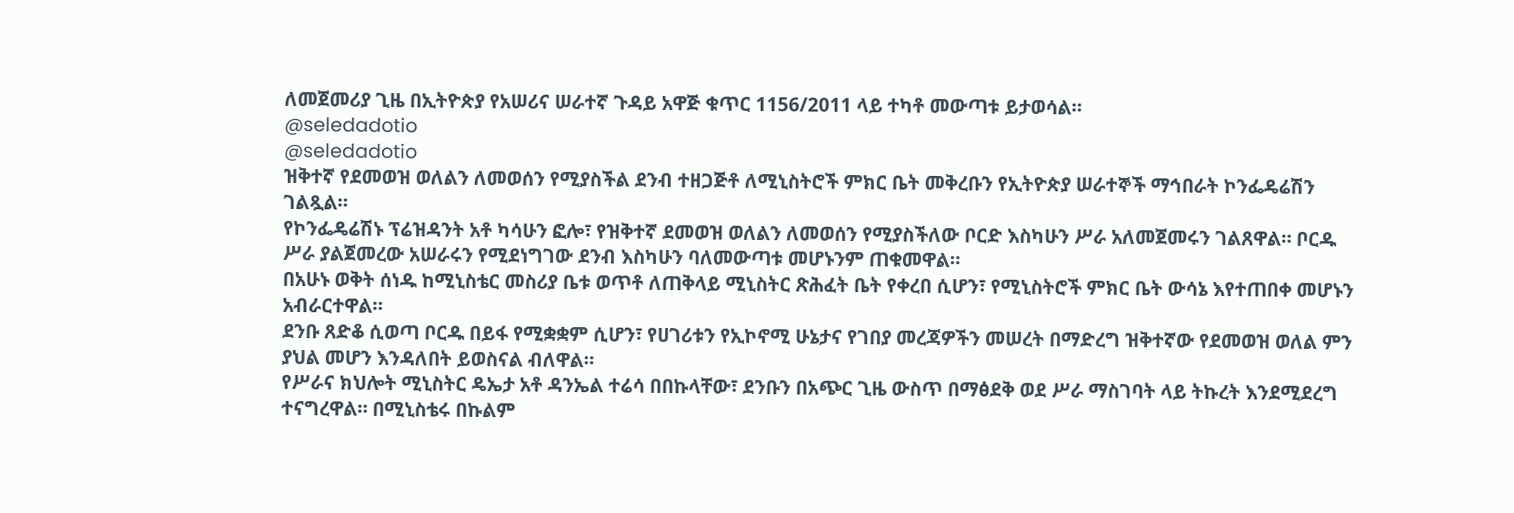ለመጀመሪያ ጊዜ በኢትዮጵያ የአሠሪና ሠራተኛ ጉዳይ አዋጅ ቁጥር 1156/2011 ላይ ተካቶ መውጣቱ ይታወሳል።
@seledadotio
@seledadotio
ዝቅተኛ የደመወዝ ወለልን ለመወሰን የሚያስችል ደንብ ተዘጋጅቶ ለሚኒስትሮች ምክር ቤት መቅረቡን የኢትዮጵያ ሠራተኞች ማኅበራት ኮንፌዴሬሽን ገልጿል።
የኮንፌዴሬሽኑ ፕሬዝዳንት አቶ ካሳሁን ፎሎ፣ የዝቅተኛ ደመወዝ ወለልን ለመወሰን የሚያስችለው ቦርድ እስካሁን ሥራ አለመጀመሩን ገልጸዋል። ቦርዱ ሥራ ያልጀመረው አሠራሩን የሚደነግገው ደንብ እስካሁን ባለመውጣቱ መሆኑንም ጠቁመዋል።
በአሁኑ ወቅት ሰነዱ ከሚኒስቴር መስሪያ ቤቱ ወጥቶ ለጠቅላይ ሚኒስትር ጽሕፈት ቤት የቀረበ ሲሆን፣ የሚኒስትሮች ምክር ቤት ውሳኔ እየተጠበቀ መሆኑን አብራርተዋል።
ደንቡ ጸድቆ ሲወጣ ቦርዱ በይፋ የሚቋቋም ሲሆን፣ የሀገሪቱን የኢኮኖሚ ሁኔታና የገበያ መረጃዎችን መሠረት በማድረግ ዝቅተኛው የደመወዝ ወለል ምን ያህል መሆን እንዳለበት ይወስናል ብለዋል።
የሥራና ክህሎት ሚኒስትር ዴኤታ አቶ ዳንኤል ተሬሳ በበኩላቸው፣ ደንቡን በአጭር ጊዜ ውስጥ በማፅደቅ ወደ ሥራ ማስገባት ላይ ትኩረት እንደሚደረግ ተናግረዋል። በሚኒስቴሩ በኩልም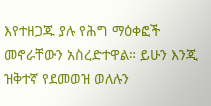እየተዘጋጁ ያሉ የሕግ ማዕቀፎች መኖራቸውን አስረድተዋል። ይሁን እንጂ ዝቅተኛ የደመወዝ ወለሉን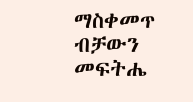ማስቀመጥ ብቻውን መፍትሔ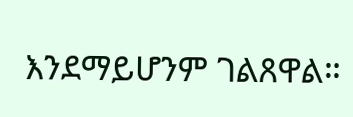እንደማይሆንም ገልጸዋል።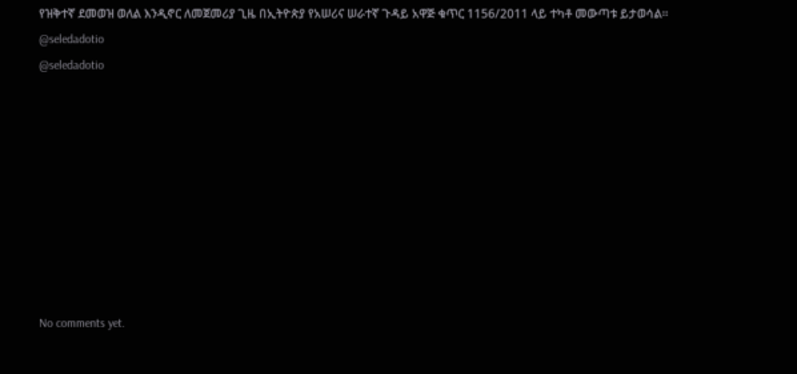የዝቅተኛ ደመወዝ ወለል እንዲኖር ለመጀመሪያ ጊዜ በኢትዮጵያ የአሠሪና ሠራተኛ ጉዳይ አዋጅ ቁጥር 1156/2011 ላይ ተካቶ መውጣቱ ይታወሳል።
@seledadotio
@seledadotio









No comments yet.